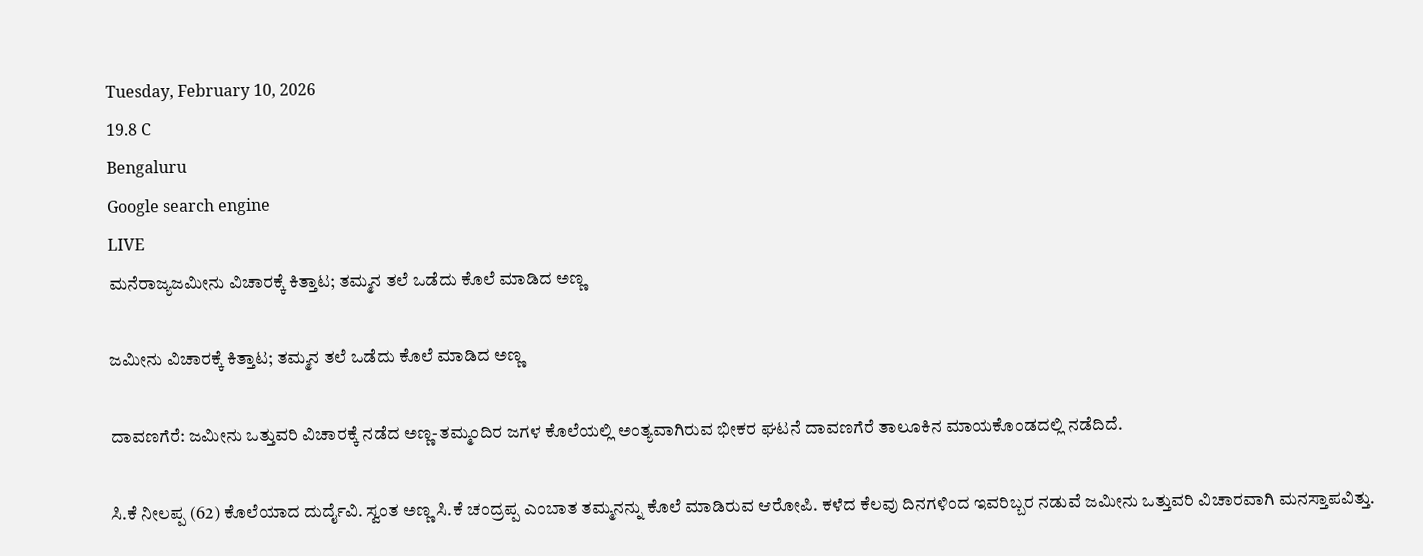Tuesday, February 10, 2026
19.8 C
Bengaluru
Google search engine
LIVE
ಮನೆರಾಜ್ಯಜಮೀನು ವಿಚಾರಕ್ಕೆ ಕಿತ್ತಾಟ; ತಮ್ಮನ ತಲೆ ಒಡೆದು ಕೊಲೆ ಮಾಡಿದ ಅಣ್ಣ

ಜಮೀನು ವಿಚಾರಕ್ಕೆ ಕಿತ್ತಾಟ; ತಮ್ಮನ ತಲೆ ಒಡೆದು ಕೊಲೆ ಮಾಡಿದ ಅಣ್ಣ

ದಾವಣಗೆರೆ: ಜಮೀನು ಒತ್ತುವರಿ ವಿಚಾರಕ್ಕೆ ನಡೆದ ಅಣ್ಣ-ತಮ್ಮಂದಿರ ಜಗಳ ಕೊಲೆಯಲ್ಲಿ ಅಂತ್ಯವಾಗಿರುವ ಭೀಕರ ಘಟನೆ ದಾವಣಗೆರೆ ತಾಲೂಕಿನ ಮಾಯಕೊಂಡದಲ್ಲಿ ನಡೆದಿದೆ.

ಸಿ.ಕೆ ನೀಲಪ್ಪ (62) ಕೊಲೆಯಾದ ದುರ್ದೈವಿ. ಸ್ವಂತ ಅಣ್ಣ ಸಿ.ಕೆ ಚಂದ್ರಪ್ಪ ಎಂಬಾತ ತಮ್ಮನನ್ನು ಕೊಲೆ ಮಾಡಿರುವ ಆರೋಪಿ. ಕಳೆದ ಕೆಲವು ದಿನಗಳಿಂದ ಇವರಿಬ್ಬರ ನಡುವೆ ಜಮೀನು ಒತ್ತುವರಿ ವಿಚಾರವಾಗಿ ಮನಸ್ತಾಪವಿತ್ತು.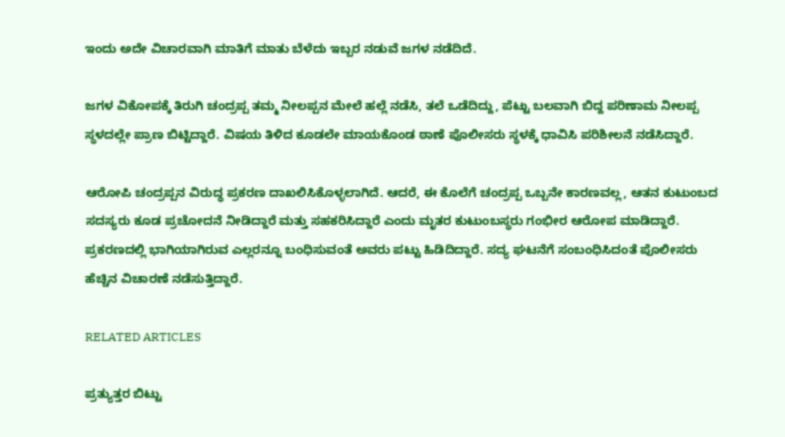ಇಂದು ಅದೇ ವಿಚಾರವಾಗಿ ಮಾತಿಗೆ ಮಾತು ಬೆಳೆದು ಇಬ್ಬರ ನಡುವೆ ಜಗಳ ನಡೆದಿದೆ.

ಜಗಳ ವಿಕೋಪಕ್ಕೆ ತಿರುಗಿ ಚಂದ್ರಪ್ಪ ತಮ್ಮ ನೀಲಪ್ಪನ ಮೇಲೆ ಹಲ್ಲೆ ನಡೆಸಿ, ತಲೆ ಒಡೆದಿದ್ದು, ಪೆಟ್ಟು ಬಲವಾಗಿ ಬಿದ್ದ ಪರಿಣಾಮ ನೀಲಪ್ಪ ಸ್ಥಳದಲ್ಲೇ ಪ್ರಾಣ ಬಿಟ್ಟಿದ್ದಾರೆ. ವಿಷಯ ತಿಳಿದ ಕೂಡಲೇ ಮಾಯಕೊಂಡ ಠಾಣೆ ಪೊಲೀಸರು ಸ್ಥಳಕ್ಕೆ ಧಾವಿಸಿ ಪರಿಶೀಲನೆ ನಡೆಸಿದ್ದಾರೆ.

ಆರೋಪಿ ಚಂದ್ರಪ್ಪನ ವಿರುದ್ಧ ಪ್ರಕರಣ ದಾಖಲಿಸಿಕೊಳ್ಳಲಾಗಿದೆ. ಆದರೆ, ಈ ಕೊಲೆಗೆ ಚಂದ್ರಪ್ಪ ಒಬ್ಬನೇ ಕಾರಣವಲ್ಲ, ಆತನ ಕುಟುಂಬದ ಸದಸ್ಯರು ಕೂಡ ಪ್ರಚೋದನೆ ನೀಡಿದ್ದಾರೆ ಮತ್ತು ಸಹಕರಿಸಿದ್ದಾರೆ ಎಂದು ಮೃತರ ಕುಟುಂಬಸ್ಥರು ಗಂಭೀರ ಆರೋಪ ಮಾಡಿದ್ದಾರೆ. ಪ್ರಕರಣದಲ್ಲಿ ಭಾಗಿಯಾಗಿರುವ ಎಲ್ಲರನ್ನೂ ಬಂಧಿಸುವಂತೆ ಅವರು ಪಟ್ಟು ಹಿಡಿದಿದ್ದಾರೆ. ಸದ್ಯ ಘಟನೆಗೆ ಸಂಬಂಧಿಸಿದಂತೆ ಪೊಲೀಸರು ಹೆಚ್ಚಿನ ವಿಚಾರಣೆ ನಡೆಸುತ್ತಿದ್ದಾರೆ.

RELATED ARTICLES

ಪ್ರತ್ಯುತ್ತರ ಬಿಟ್ಟು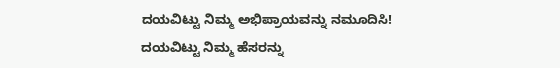ದಯವಿಟ್ಟು ನಿಮ್ಮ ಅಭಿಪ್ರಾಯವನ್ನು ನಮೂದಿಸಿ!
ದಯವಿಟ್ಟು ನಿಮ್ಮ ಹೆಸರನ್ನು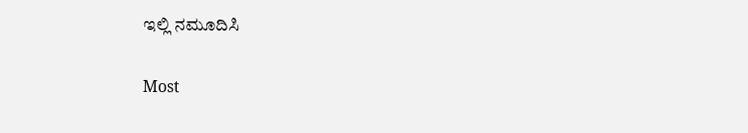ಇಲ್ಲಿ ನಮೂದಿಸಿ

Most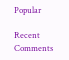Popular

Recent Comments